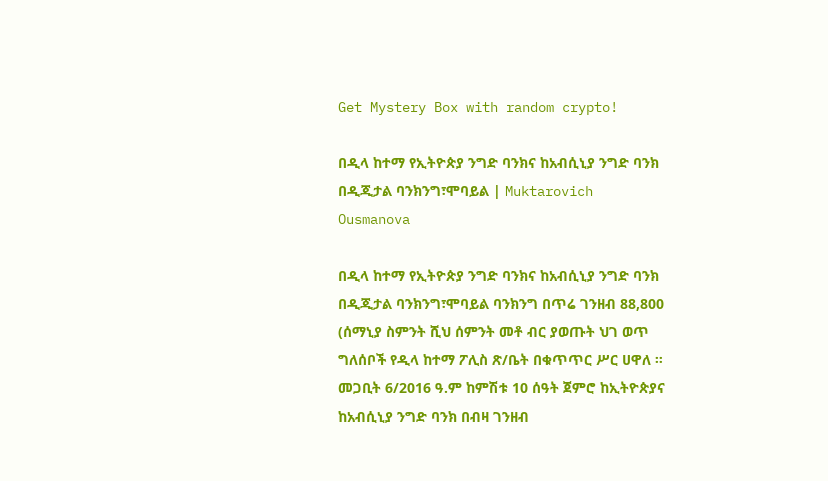Get Mystery Box with random crypto!

በዲላ ከተማ የኢትዮጵያ ንግድ ባንክና ከአብሲኒያ ንግድ ባንክ በዲጂታል ባንክንግ፣ሞባይል | Muktarovich Ousmanova

በዲላ ከተማ የኢትዮጵያ ንግድ ባንክና ከአብሲኒያ ንግድ ባንክ በዲጂታል ባንክንግ፣ሞባይል ባንክንግ በጥሬ ገንዘብ 88,800 (ሰማኒያ ስምንት ሺህ ሰምንት መቶ ብር ያወጡት ህገ ወጥ ግለሰቦች የዲላ ከተማ ፖሊስ ጽ/ቤት በቁጥጥር ሥር ሀዋለ ። መጋቢት 6/2016 ዓ.ም ከምሽቱ 10 ሰዓት ጀምሮ ከኢትዮጵያና ከአብሲኒያ ንግድ ባንክ በብዛ ገንዘብ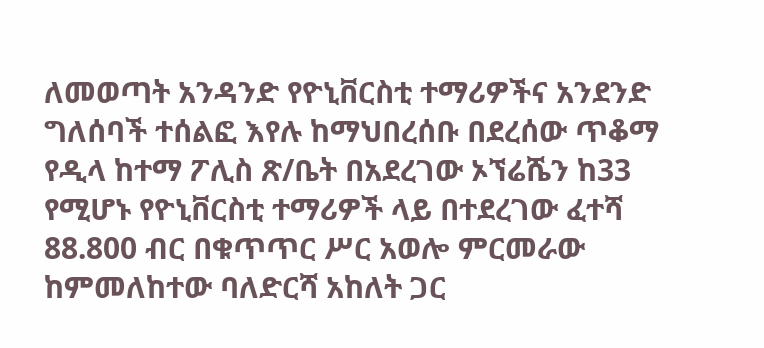ለመወጣት አንዳንድ የዮኒቨርስቲ ተማሪዎችና አንደንድ ግለሰባች ተሰልፎ እየሉ ከማህበረሰቡ በደረሰው ጥቆማ የዲላ ከተማ ፖሊስ ጽ/ቤት በአደረገው ኦኘሬሼን ከ33 የሚሆኑ የዮኒቨርስቲ ተማሪዎች ላይ በተደረገው ፈተሻ 88.800 ብር በቁጥጥር ሥር አወሎ ምርመራው ከምመለከተው ባለድርሻ አከለት ጋር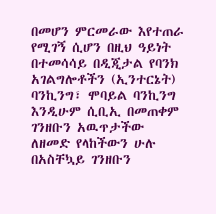በመሆን ምርመራው እየተጠራ የሚገኝ ሲሆን በዚህ ዓይነት በተመሳሳይ በዲጂታል የባንክ አገልግሎቶችን (ኢንተርኔት) ባንኪንግ፣ ሞባይል ባንኪንግ እንዲሁም ሲቢኢ በመጠቀም ገንዘቡን አዉጥታችው ለዘመድ የላከችውን ሁሉ በአስቸኳይ ገንዘቡን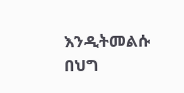እንዲትመልሱ በህግ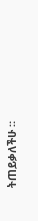ትጠይቃለችሁ ።